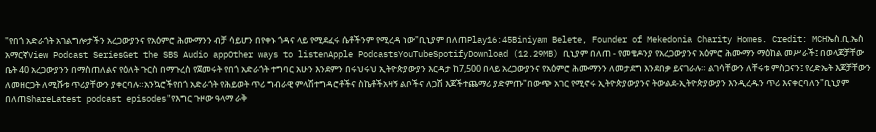"የበጎ አድራጎት አገልግሎታችን አረጋውያንና የአዕምሮ ሕሙማንን ብቻ ሳይሆን በየቀኑ ጎዳና ላይ የሚደፈሩ ሴቶችንም የሚረዳ ነው"ቢኒያም በለጠPlay16:45Biniyam Belete, Founder of Mekedonia Charity Homes. Credit: MCHኤስ.ቢ.ኤስ አማርኛView Podcast SeriesGet the SBS Audio appOther ways to listenApple PodcastsYouTubeSpotifyDownload (12.29MB) ቢኒያም በለጠ - የመቄዶንያ የአረጋውያንና አዕምሮ ሕሙማን ማዕከል መሥራች፤ በወላጆቻቸው ቤት 40 አረጋውያንን በማስጠለልና የዕለት ጉርስ በማጉረስ የጀመሩት የበጎ አድራጎት ተግባር አሁን እንደምን በሩህሩህ ኢትዮጵያውያን እርዳታ ከ7,500 በላይ አረጋውያንና የአዕምሮ ሕሙማንን ለመታደግ እንደበቃ ይናገራሉ። ልገሳቸውን ለቸሩቱ ምስጋናን፤ የረድኤት እጆቻቸውን ለመዘርጋት ለሚሹቱ ጥሪያቸውን ያቀርባሉ።አንኳሮችየበጎ አድራጎት የሕይወት ጥሪ ግብራዊ ምላሽተግዳሮቶችና ስኬቶችአዛኝ ልቦችና ለጋሽ እጆችተጨማሪ ያድምጡ"በውጭ አገር የሚኖሩ ኢትዮጵያውያንና ትውልደ-ኢትዮጵያውያን እንዲረዱን ጥሪ እናቀርባለን"ቢኒያም በለጠShareLatest podcast episodes"የእግር ጉዞው ዓላማ ራቅ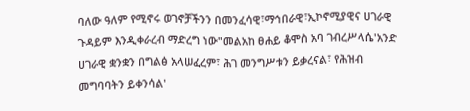ባለው ዓለም የሚኖሩ ወገኖቻችንን በመንፈሳዊ፣ማኅበራዊ፣ኢኮኖሚያዊና ሀገራዊ ጉዳይም እንዲቀራረብ ማድረግ ነው"መልአከ ፀሐይ ቆሞስ አባ ገብረሥላሴ'አንድ ሀገራዊ ቋንቋን በግልፅ አላሠፈረም፣ ሕገ መንግሥቱን ይቃረናል፣ የሕዝብ መግባባትን ይቀንሳል'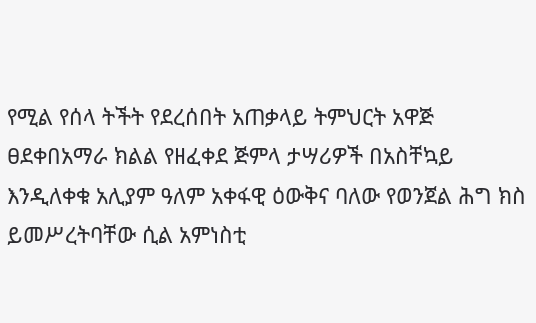የሚል የሰላ ትችት የደረሰበት አጠቃላይ ትምህርት አዋጅ ፀደቀበአማራ ክልል የዘፈቀደ ጅምላ ታሣሪዎች በአስቸኳይ እንዲለቀቁ አሊያም ዓለም አቀፋዊ ዕውቅና ባለው የወንጀል ሕግ ክስ ይመሥረትባቸው ሲል አምነስቲ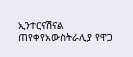ኢንተርናሽናል ጠየቀየአውስትራሊያ የዋጋ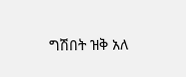ግሽበት ዝቅ አለ